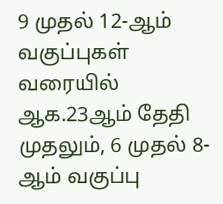9 முதல் 12-ஆம் வகுப்புகள் வரையில் ஆக.23ஆம் தேதி முதலும், 6 முதல் 8-ஆம் வகுப்பு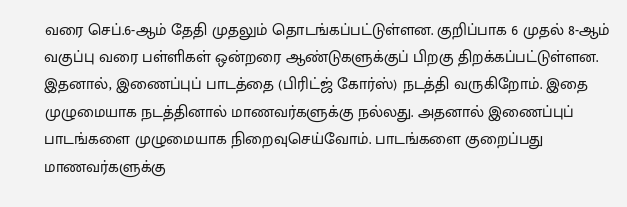வரை செப்.6-ஆம் தேதி முதலும் தொடங்கப்பட்டுள்ளன. குறிப்பாக 6 முதல் 8-ஆம் வகுப்பு வரை பள்ளிகள் ஒன்றரை ஆண்டுகளுக்குப் பிறகு திறக்கப்பட்டுள்ளன. இதனால், இணைப்புப் பாடத்தை (பிரிட்ஜ் கோர்ஸ்) நடத்தி வருகிறோம். இதை முழுமையாக நடத்தினால் மாணவர்களுக்கு நல்லது. அதனால் இணைப்புப் பாடங்களை முழுமையாக நிறைவுசெய்வோம். பாடங்களை குறைப்பது மாணவர்களுக்கு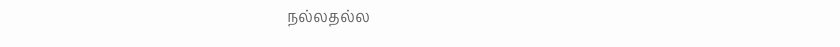நல்லதல்ல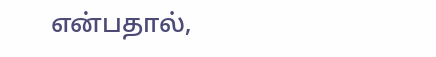என்பதால்,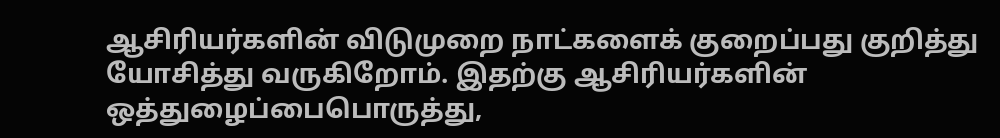ஆசிரியர்களின் விடுமுறை நாட்களைக் குறைப்பது குறித்து யோசித்து வருகிறோம். இதற்கு ஆசிரியர்களின் ஒத்துழைப்பைபொருத்து,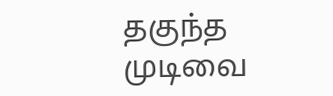தகுந்த முடிவை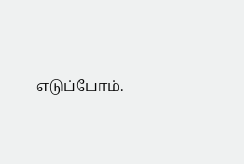எடுப்போம்.